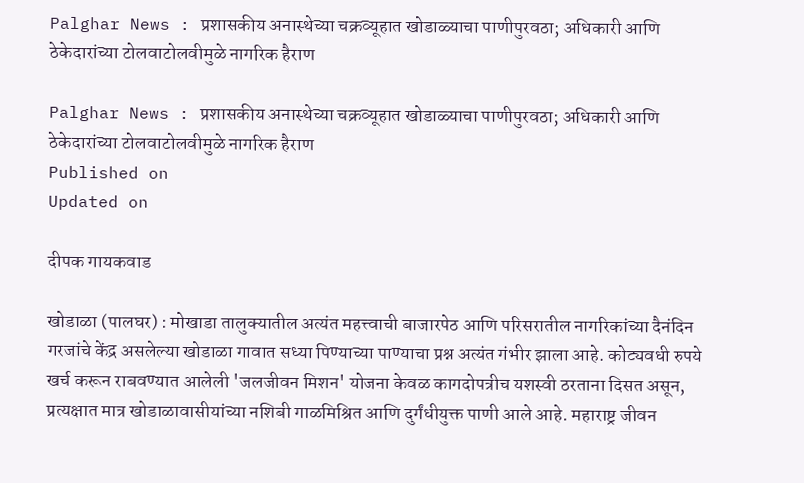Palghar News : प्रशासकीय अनास्थेच्या चक्रव्यूहात खोडाळ्याचा पाणीपुरवठा; अधिकारी आणि ठेकेदारांच्या टोलवाटोलवीमुळे नागरिक हैराण

Palghar News : प्रशासकीय अनास्थेच्या चक्रव्यूहात खोडाळ्याचा पाणीपुरवठा; अधिकारी आणि ठेकेदारांच्या टोलवाटोलवीमुळे नागरिक हैराण
Published on
Updated on

दीपक गायकवाड

खोडाळा (पालघर) : मोखाडा तालुक्यातील अत्यंत महत्त्वाची बाजारपेठ आणि परिसरातील नागरिकांच्या दैनंदिन गरजांचे केंद्र असलेल्या खोडाळा गावात सध्या पिण्याच्या पाण्याचा प्रश्न अत्यंत गंभीर झाला आहे. कोट्यवधी रुपये खर्च करून राबवण्यात आलेली 'जलजीवन मिशन' योजना केवळ कागदोपत्रीच यशस्वी ठरताना दिसत असून, प्रत्यक्षात मात्र खोडाळावासीयांच्या नशिबी गाळमिश्रित आणि दुर्गंधीयुक्त पाणी आले आहे. महाराष्ट्र जीवन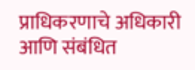प्राधिकरणाचे अधिकारी आणि संबंधित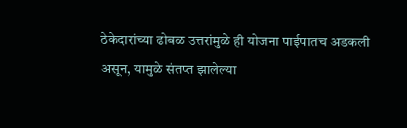ठेकेदारांच्या ढोबळ उत्तरांमुळे ही योजना पाईपातच अडकली असून, यामुळे संतप्त झालेल्या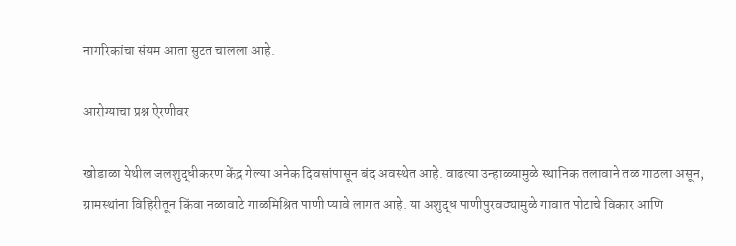नागरिकांचा संयम आता सुटत चालला आहे.

आरोग्याचा प्रश्न ऐरणीवर

खोडाळा येथील जलशुद्धीकरण केंद्र गेल्या अनेक दिवसांपासून बंद अवस्थेत आहे. वाढत्या उन्हाळ्यामुळे स्थानिक तलावाने तळ गाठला असून, ग्रामस्थांना विहिरीतून किंवा नळावाटे गाळमिश्रित पाणी प्यावे लागत आहे. या अशुद्ध पाणीपुरवठ्यामुळे गावात पोटाचे विकार आणि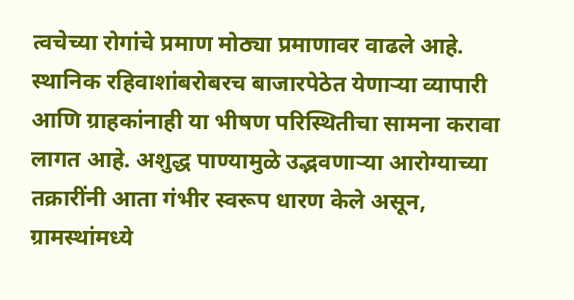त्वचेच्या रोगांचे प्रमाण मोठ्या प्रमाणावर वाढले आहे. स्थानिक रहिवाशांबरोबरच बाजारपेठेत येणाऱ्या व्यापारी आणि ग्राहकांनाही या भीषण परिस्थितीचा सामना करावा लागत आहे. अशुद्ध पाण्यामुळे उद्भवणाऱ्या आरोग्याच्या तक्रारींनी आता गंभीर स्वरूप धारण केले असून, ग्रामस्थांमध्ये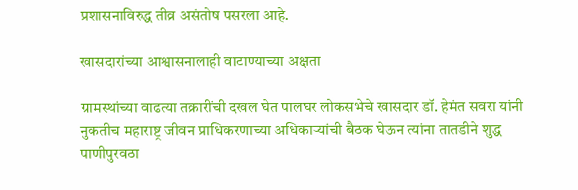प्रशासनाविरुद्ध तीव्र असंतोष पसरला आहे.

खासदारांच्या आश्वासनालाही वाटाण्याच्या अक्षता

ग्रामस्थांच्या वाढत्या तक्रारींची दखल घेत पालघर लोकसभेचे खासदार डॉ. हेमंत सवरा यांनी नुकतीच महाराष्ट्र जीवन प्राधिकरणाच्या अधिकाऱ्यांची बैठक घेऊन त्यांना तातडीने शुद्ध पाणीपुरवठा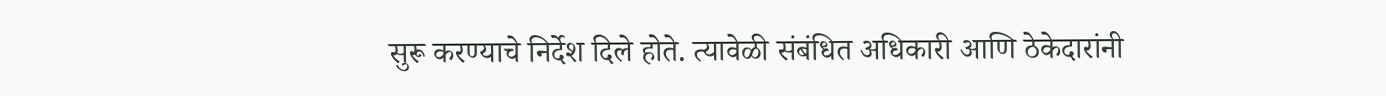सुरू करण्याचे निर्देश दिले होते. त्यावेळी संबंधित अधिकारी आणि ठेकेदारांनी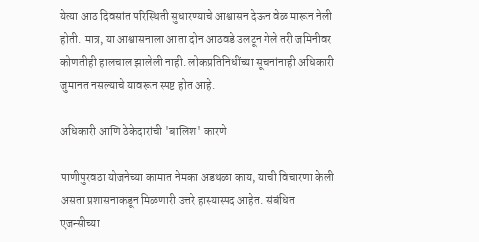येत्या आठ दिवसांत परिस्थिती सुधारण्याचे आश्वासन देऊन वेळ मारून नेली होती. मात्र, या आश्वासनाला आता दोन आठवडे उलटून गेले तरी जमिनीवर कोणतीही हालचाल झालेली नाही. लोकप्रतिनिधींच्या सूचनांनाही अधिकारी जुमानत नसल्याचे यावरून स्पष्ट होत आहे.

अधिकारी आणि ठेकेदारांची 'बालिश' कारणे

पाणीपुरवठा योजनेच्या कामात नेमका अडथळा काय, याची विचारणा केली असता प्रशासनाकडून मिळणारी उत्तरे हास्यास्पद आहेत. संबंधित एजन्सीच्या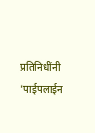प्रतिनिधींनी 'पाईपलाईन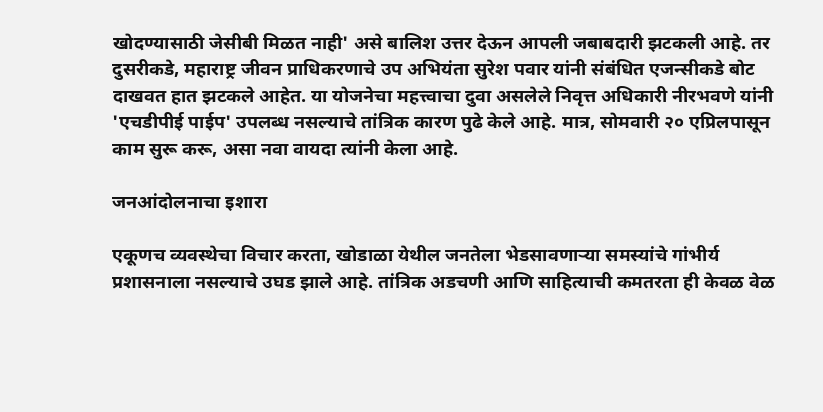खोदण्यासाठी जेसीबी मिळत नाही' असे बालिश उत्तर देऊन आपली जबाबदारी झटकली आहे. तर दुसरीकडे, महाराष्ट्र जीवन प्राधिकरणाचे उप अभियंता सुरेश पवार यांनी संबंधित एजन्सीकडे बोट दाखवत हात झटकले आहेत. या योजनेचा महत्त्वाचा दुवा असलेले निवृत्त अधिकारी नीरभवणे यांनी 'एचडीपीई पाईप' उपलब्ध नसल्याचे तांत्रिक कारण पुढे केले आहे. मात्र, सोमवारी २० एप्रिलपासून काम सुरू करू, असा नवा वायदा त्यांनी केला आहे.

जनआंदोलनाचा इशारा

एकूणच व्यवस्थेचा विचार करता, खोडाळा येथील जनतेला भेडसावणाऱ्या समस्यांचे गांभीर्य प्रशासनाला नसल्याचे उघड झाले आहे. तांत्रिक अडचणी आणि साहित्याची कमतरता ही केवळ वेळ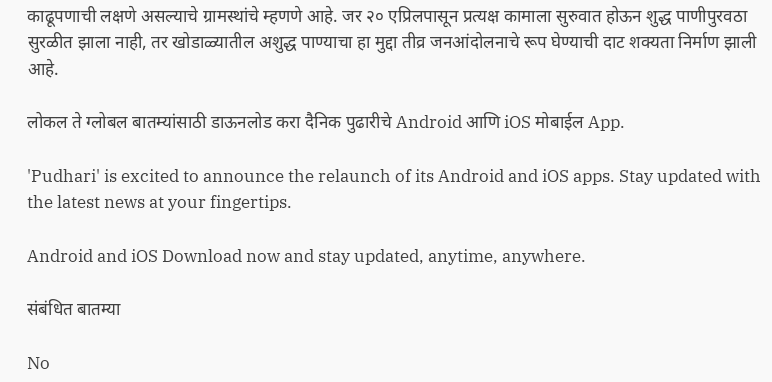काढूपणाची लक्षणे असल्याचे ग्रामस्थांचे म्हणणे आहे. जर २० एप्रिलपासून प्रत्यक्ष कामाला सुरुवात होऊन शुद्ध पाणीपुरवठा सुरळीत झाला नाही, तर खोडाळ्यातील अशुद्ध पाण्याचा हा मुद्दा तीव्र जनआंदोलनाचे रूप घेण्याची दाट शक्यता निर्माण झाली आहे.

लोकल ते ग्लोबल बातम्यांसाठी डाऊनलोड करा दैनिक पुढारीचे Android आणि iOS मोबाईल App.

'Pudhari' is excited to announce the relaunch of its Android and iOS apps. Stay updated with the latest news at your fingertips.

Android and iOS Download now and stay updated, anytime, anywhere.

संबंधित बातम्या

No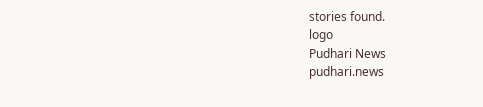stories found.
logo
Pudhari News
pudhari.news